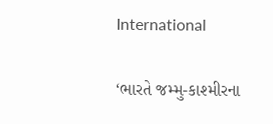International

‘ભારતે જમ્મુ-કાશ્મીરના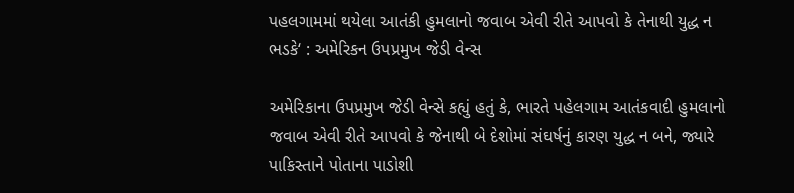પહલગામમાં થયેલા આતંકી હુમલાનો જવાબ એવી રીતે આપવો કે તેનાથી યુદ્ધ ન ભડકે‘ : અમેરિકન ઉપપ્રમુખ જેડી વેન્સ

અમેરિકાના ઉપપ્રમુખ જેડી વેન્સે કહ્યું હતું કે, ભારતે પહેલગામ આતંકવાદી હુમલાનો જવાબ એવી રીતે આપવો કે જેનાથી બે દેશોમાં સંઘર્ષનું કારણ યુદ્ધ ન બને, જ્યારે પાકિસ્તાને પોતાના પાડોશી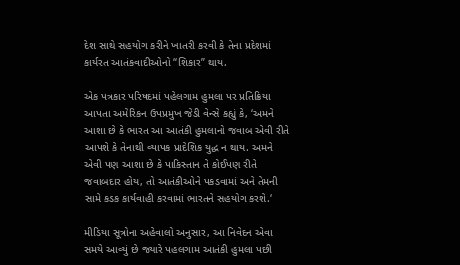દેશ સાથે સહયોગ કરીને ખાતરી કરવી કે તેના પ્રદેશમાં કાર્યરત આતંકવાદીઓનો “શિકાર” થાય.

એક પત્રકાર પરિષદમાં પહેલગામ હુમલા પર પ્રતિક્રિયા આપતા અમેરિકન ઉપપ્રમુખ જેડી વેન્સે કહ્યું કે, ‘અમને આશા છે કે ભારત આ આતંકી હુમલાનો જવાબ એવી રીતે આપશે કે તેનાથી વ્યાપક પ્રાદેશિક યુદ્ધ ન થાય. અમને એવી પણ આશા છે કે પાકિસ્તાન તે કોઈપણ રીતે જવાબદાર હોય, તો આતંકીઓને પકડવામાં અને તેમની સામે કડક કાર્યવાહી કરવામાં ભારતને સહયોગ કરશે.‘

મીડિયા સૂત્રોના અહેવાલો અનુસાર, આ નિવેદન એવા સમયે આવ્યું છે જ્યારે પહલગામ આતંકી હુમલા પછી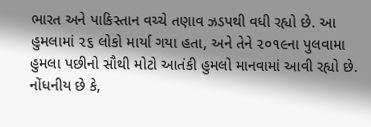ભારત અને પાકિસ્તાન વચ્ચે તણાવ ઝડપથી વધી રહ્યો છે. આ હુમલામાં ૨૬ લોકો માર્યા ગયા હતા, અને તેને ૨૦૧૯ના પુલવામા હુમલા પછીનો સૌથી મોટો આતંકી હુમલો માનવામાં આવી રહ્યો છે. નોંધનીય છે કે,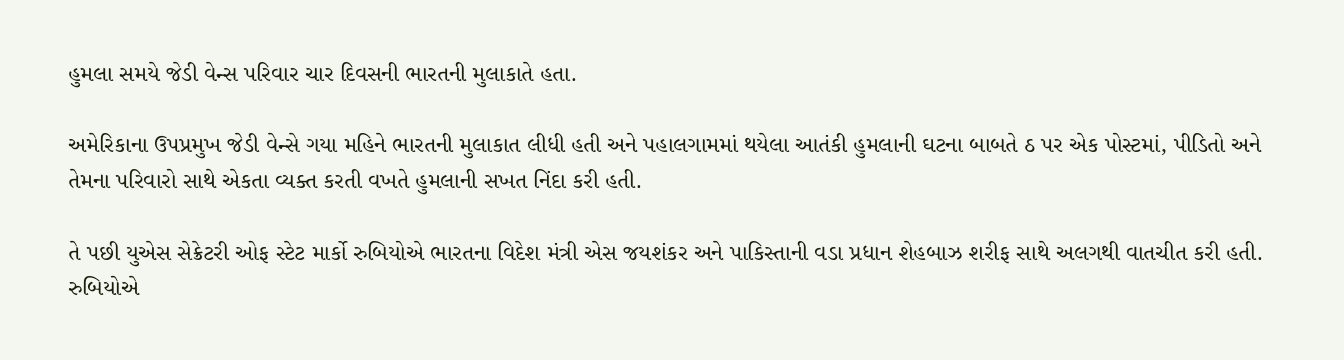હુમલા સમયે જેડી વેન્સ પરિવાર ચાર દિવસની ભારતની મુલાકાતે હતા.

અમેરિકાના ઉપપ્રમુખ જેડી વેન્સે ગયા મહિને ભારતની મુલાકાત લીધી હતી અને પહાલગામમાં થયેલા આતંકી હુમલાની ઘટના બાબતે ઠ પર એક પોસ્ટમાં, પીડિતો અને તેમના પરિવારો સાથે એકતા વ્યક્ત કરતી વખતે હુમલાની સખત નિંદા કરી હતી.

તે પછી યુએસ સેક્રેટરી ઓફ સ્ટેટ માર્કો રુબિયોએ ભારતના વિદેશ મંત્રી એસ જયશંકર અને પાકિસ્તાની વડા પ્રધાન શેહબાઝ શરીફ સાથે અલગથી વાતચીત કરી હતી. રુબિયોએ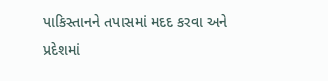પાકિસ્તાનને તપાસમાં મદદ કરવા અને પ્રદેશમાં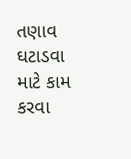તણાવ ઘટાડવા માટે કામ કરવા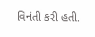વિનંતી કરી હતી.